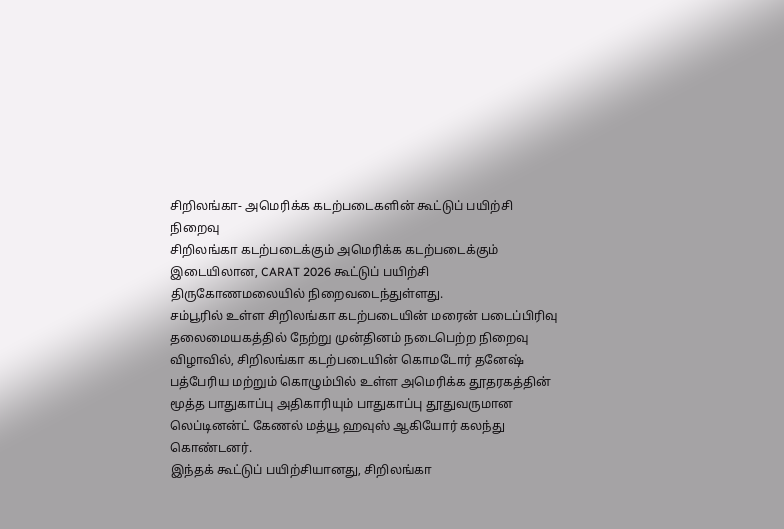சிறிலங்கா- அமெரிக்க கடற்படைகளின் கூட்டுப் பயிற்சி நிறைவு
சிறிலங்கா கடற்படைக்கும் அமெரிக்க கடற்படைக்கும் இடையிலான, CARAT 2026 கூட்டுப் பயிற்சி திருகோணமலையில் நிறைவடைந்துள்ளது.
சம்பூரில் உள்ள சிறிலங்கா கடற்படையின் மரைன் படைப்பிரிவு தலைமையகத்தில் நேற்று முன்தினம் நடைபெற்ற நிறைவு விழாவில், சிறிலங்கா கடற்படையின் கொமடோர் தனேஷ் பத்பேரிய மற்றும் கொழும்பில் உள்ள அமெரிக்க தூதரகத்தின் மூத்த பாதுகாப்பு அதிகாரியும் பாதுகாப்பு தூதுவருமான லெப்டினன்ட் கேணல் மத்யூ ஹவுஸ் ஆகியோர் கலந்து கொண்டனர்.
இந்தக் கூட்டுப் பயிற்சியானது, சிறிலங்கா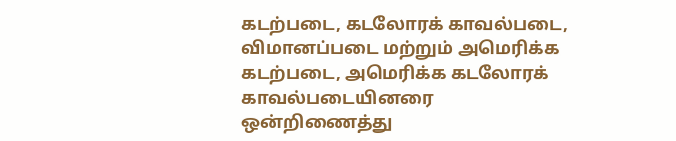கடற்படை, கடலோரக் காவல்படை, விமானப்படை மற்றும் அமெரிக்க கடற்படை, அமெரிக்க கடலோரக் காவல்படையினரை ஒன்றிணைத்து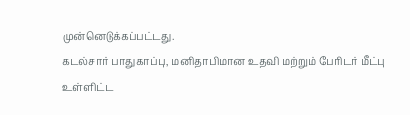முன்னெடுக்கப்பட்டது.
கடல்சார் பாதுகாப்பு, மனிதாபிமான உதவி மற்றும் பேரிடர் மீட்பு உள்ளிட்ட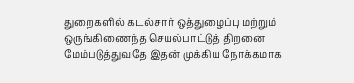துறைகளில் கடல்சார் ஒத்துழைப்பு மற்றும் ஒருங்கிணைந்த செயல்பாட்டுத் திறனை மேம்படுத்துவதே இதன் முக்கிய நோக்கமாக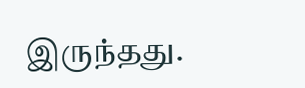இருந்தது.